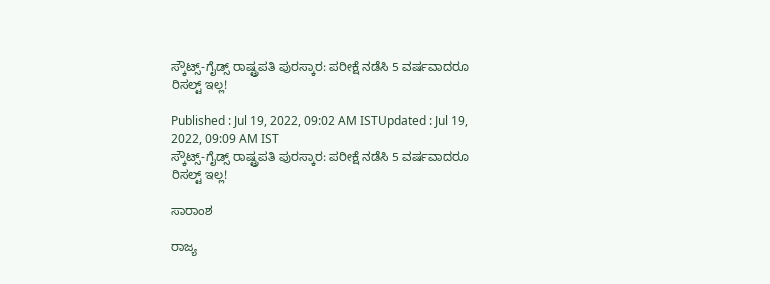ಸ್ಕೌಟ್ಸ್‌-ಗೈಡ್ಸ್ ರಾಷ್ಟ್ರಪತಿ ಪುರಸ್ಕಾರ: ಪರೀಕ್ಷೆ ನಡೆಸಿ 5 ವರ್ಷವಾದರೂ ರಿಸಲ್ಟ್‌ ಇಲ್ಲ!

Published : Jul 19, 2022, 09:02 AM ISTUpdated : Jul 19, 2022, 09:09 AM IST
ಸ್ಕೌಟ್ಸ್‌-ಗೈಡ್ಸ್ ರಾಷ್ಟ್ರಪತಿ ಪುರಸ್ಕಾರ: ಪರೀಕ್ಷೆ ನಡೆಸಿ 5 ವರ್ಷವಾದರೂ ರಿಸಲ್ಟ್‌ ಇಲ್ಲ!

ಸಾರಾಂಶ

ರಾಜ್ಯ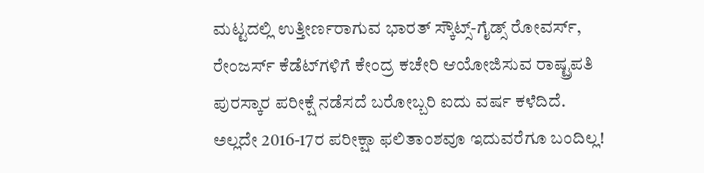ಮಟ್ಟದಲ್ಲಿ ಉತ್ತೀರ್ಣರಾಗುವ ಭಾರತ್‌ ಸ್ಕೌಟ್ಸ್‌-ಗೈಡ್ಸ್ ರೋವರ್ಸ್‌, ರೇಂಜರ್ಸ್‌ ಕೆಡೆಟ್‌ಗಳಿಗೆ ಕೇಂದ್ರ ಕಚೇರಿ ಆಯೋಜಿಸುವ ರಾಷ್ಟ್ರಪತಿ ಪುರಸ್ಕಾರ ಪರೀಕ್ಷೆ ನಡೆಸದೆ ಬರೋಬ್ಬರಿ ಐದು ವರ್ಷ ಕಳೆದಿದೆ. ಅಲ್ಲದೇ 2016-17ರ ಪರೀಕ್ಷಾ ಫಲಿತಾಂಶವೂ ಇದುವರೆಗೂ ಬಂದಿಲ್ಲ!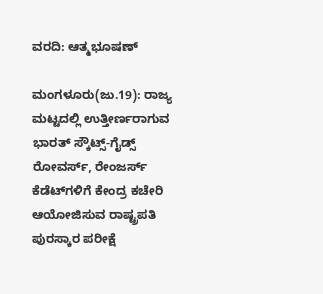ವರದಿ: ಆತ್ಮಭೂಷಣ್‌

ಮಂಗಳೂರು(ಜು.19): ರಾಜ್ಯ ಮಟ್ಟದಲ್ಲಿ ಉತ್ತೀರ್ಣರಾಗುವ ಭಾರತ್‌ ಸ್ಕೌಟ್ಸ್‌-ಗೈಡ್ಸ್ ರೋವರ್ಸ್‌, ರೇಂಜರ್ಸ್‌ ಕೆಡೆಟ್‌ಗಳಿಗೆ ಕೇಂದ್ರ ಕಚೇರಿ ಆಯೋಜಿಸುವ ರಾಷ್ಟ್ರಪತಿ ಪುರಸ್ಕಾರ ಪರೀಕ್ಷೆ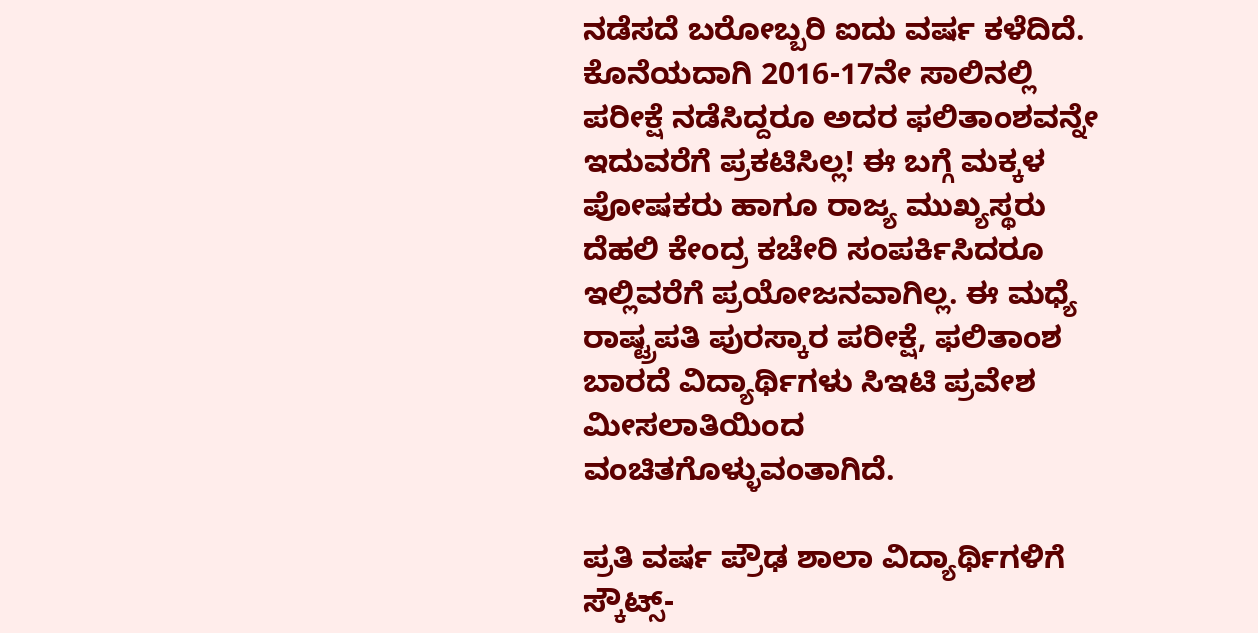ನಡೆಸದೆ ಬರೋಬ್ಬರಿ ಐದು ವರ್ಷ ಕಳೆದಿದೆ. ಕೊನೆಯದಾಗಿ 2016-17ನೇ ಸಾಲಿನಲ್ಲಿ ಪರೀಕ್ಷೆ ನಡೆಸಿದ್ದರೂ ಅದರ ಫಲಿತಾಂಶವನ್ನೇ ಇದುವರೆಗೆ ಪ್ರಕಟಿಸಿಲ್ಲ! ಈ ಬಗ್ಗೆ ಮಕ್ಕಳ ಪೋಷಕರು ಹಾಗೂ ರಾಜ್ಯ ಮುಖ್ಯಸ್ಥರು ದೆಹಲಿ ಕೇಂದ್ರ ಕಚೇರಿ ಸಂಪರ್ಕಿಸಿದರೂ ಇಲ್ಲಿವರೆಗೆ ಪ್ರಯೋಜನವಾಗಿಲ್ಲ. ಈ ಮಧ್ಯೆ ರಾಷ್ಟ್ರಪತಿ ಪುರಸ್ಕಾರ ಪರೀಕ್ಷೆ, ಫಲಿತಾಂಶ ಬಾರದೆ ವಿದ್ಯಾರ್ಥಿಗಳು ಸಿಇಟಿ ಪ್ರವೇಶ ಮೀಸಲಾತಿಯಿಂದ ವಂಚಿತಗೊಳ್ಳುವಂತಾಗಿದೆ.

ಪ್ರತಿ ವರ್ಷ ಪ್ರೌಢ ಶಾಲಾ ವಿದ್ಯಾರ್ಥಿಗಳಿಗೆ ಸ್ಕೌಟ್ಸ್‌-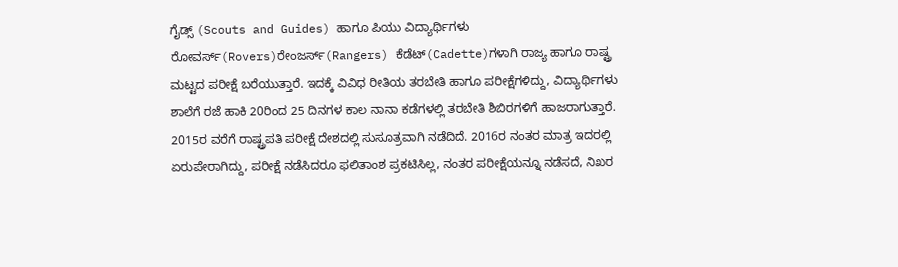ಗೈಡ್ಸ್ (Scouts and Guides) ಹಾಗೂ ಪಿಯು ವಿದ್ಯಾರ್ಥಿಗಳು ರೋವರ್ಸ್‌(Rovers)ರೇಂಜರ್ಸ್‌(Rangers) ಕೆಡೆಟ್‌(Cadette)ಗಳಾಗಿ ರಾಜ್ಯ ಹಾಗೂ ರಾಷ್ಟ್ರ ಮಟ್ಟದ ಪರೀಕ್ಷೆ ಬರೆಯುತ್ತಾರೆ. ಇದಕ್ಕೆ ವಿವಿಧ ರೀತಿಯ ತರಬೇತಿ ಹಾಗೂ ಪರೀಕ್ಷೆಗಳಿದ್ದು, ವಿದ್ಯಾರ್ಥಿಗಳು ಶಾಲೆಗೆ ರಜೆ ಹಾಕಿ 20ರಿಂದ 25 ದಿನಗಳ ಕಾಲ ನಾನಾ ಕಡೆಗಳಲ್ಲಿ ತರಬೇತಿ ಶಿಬಿರಗಳಿಗೆ ಹಾಜರಾಗುತ್ತಾರೆ. 2015ರ ವರೆಗೆ ರಾಷ್ಟ್ರಪತಿ ಪರೀಕ್ಷೆ ದೇಶದಲ್ಲಿ ಸುಸೂತ್ರವಾಗಿ ನಡೆದಿದೆ. 2016ರ ನಂತರ ಮಾತ್ರ ಇದರಲ್ಲಿ ಏರುಪೇರಾಗಿದ್ದು, ಪರೀಕ್ಷೆ ನಡೆಸಿದರೂ ಫಲಿತಾಂಶ ಪ್ರಕಟಿಸಿಲ್ಲ, ನಂತರ ಪರೀಕ್ಷೆಯನ್ನೂ ನಡೆಸದೆ, ನಿಖರ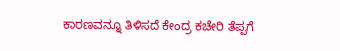ಕಾರಣವನ್ನೂ ತಿಳಿಸದೆ ಕೇಂದ್ರ ಕಚೇರಿ ತೆಪ್ಪಗೆ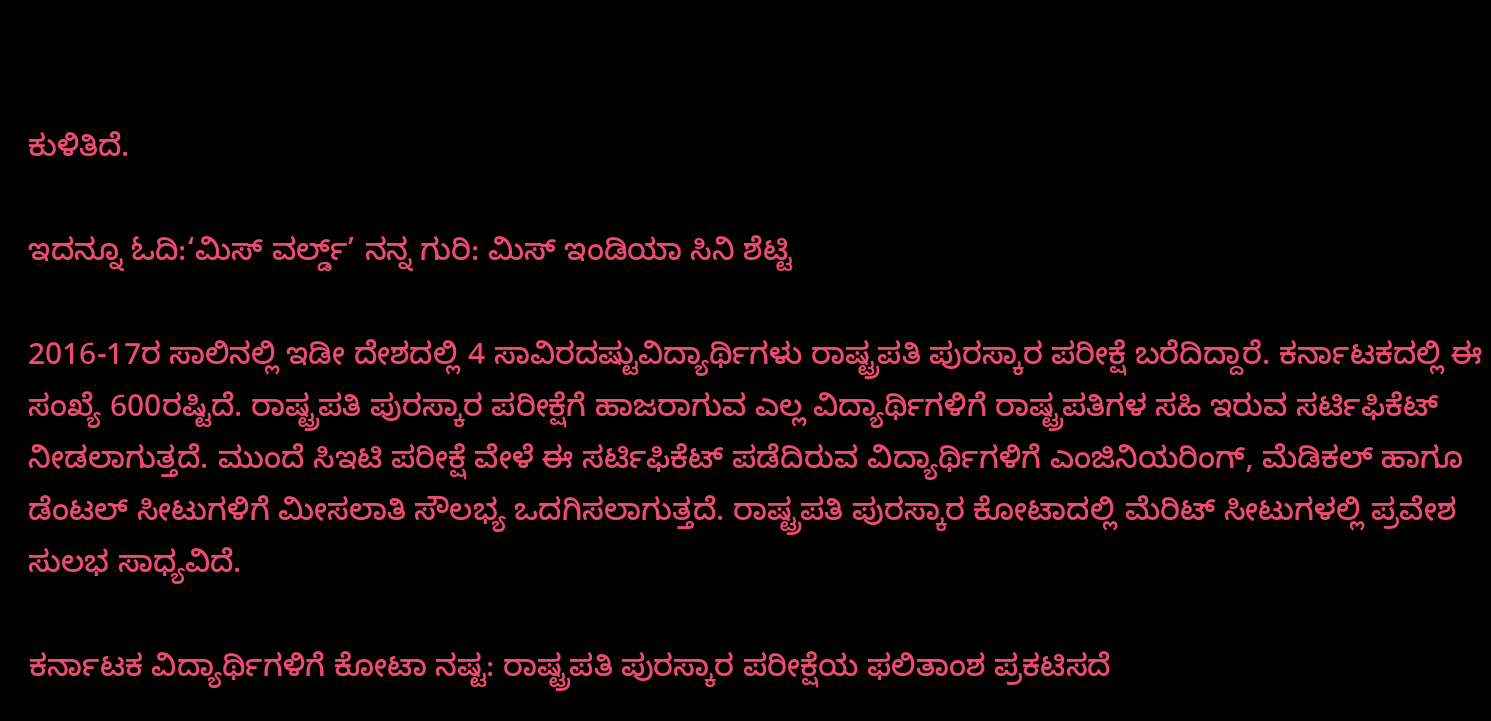ಕುಳಿತಿದೆ.

ಇದನ್ನೂ ಓದಿ:‘ಮಿಸ್‌ ವರ್ಲ್ಡ್‌’ ನನ್ನ ಗುರಿ: ಮಿಸ್‌ ಇಂಡಿಯಾ ಸಿನಿ ಶೆಟ್ಟಿ

2016-17ರ ಸಾಲಿನಲ್ಲಿ ಇಡೀ ದೇಶದಲ್ಲಿ 4 ಸಾವಿರದಷ್ಟುವಿದ್ಯಾರ್ಥಿಗಳು ರಾಷ್ಟ್ರಪತಿ ಪುರಸ್ಕಾರ ಪರೀಕ್ಷೆ ಬರೆದಿದ್ದಾರೆ. ಕರ್ನಾಟಕದಲ್ಲಿ ಈ ಸಂಖ್ಯೆ 600ರಷ್ಟಿದೆ. ರಾಷ್ಟ್ರಪತಿ ಪುರಸ್ಕಾರ ಪರೀಕ್ಷೆಗೆ ಹಾಜರಾಗುವ ಎಲ್ಲ ವಿದ್ಯಾರ್ಥಿಗಳಿಗೆ ರಾಷ್ಟ್ರಪತಿಗಳ ಸಹಿ ಇರುವ ಸರ್ಟಿಫಿಕೆಟ್‌ ನೀಡಲಾಗುತ್ತದೆ. ಮುಂದೆ ಸಿಇಟಿ ಪರೀಕ್ಷೆ ವೇಳೆ ಈ ಸರ್ಟಿಫಿಕೆಟ್‌ ಪಡೆದಿರುವ ವಿದ್ಯಾರ್ಥಿಗಳಿಗೆ ಎಂಜಿನಿಯರಿಂಗ್‌, ಮೆಡಿಕಲ್‌ ಹಾಗೂ ಡೆಂಟಲ್‌ ಸೀಟುಗಳಿಗೆ ಮೀಸಲಾತಿ ಸೌಲಭ್ಯ ಒದಗಿಸಲಾಗುತ್ತದೆ. ರಾಷ್ಟ್ರಪತಿ ಪುರಸ್ಕಾರ ಕೋಟಾದಲ್ಲಿ ಮೆರಿಟ್‌ ಸೀಟುಗಳಲ್ಲಿ ಪ್ರವೇಶ ಸುಲಭ ಸಾಧ್ಯವಿದೆ.

ಕರ್ನಾಟಕ ವಿದ್ಯಾರ್ಥಿಗಳಿಗೆ ಕೋಟಾ ನಷ್ಟ: ರಾಷ್ಟ್ರಪತಿ ಪುರಸ್ಕಾರ ಪರೀಕ್ಷೆಯ ಫಲಿತಾಂಶ ಪ್ರಕಟಿಸದೆ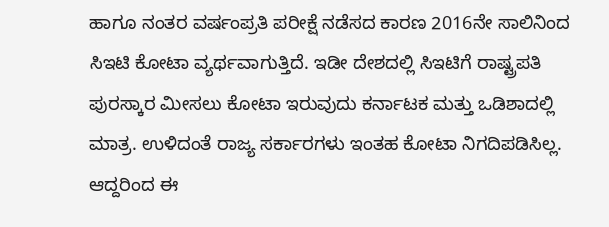ಹಾಗೂ ನಂತರ ವರ್ಷಂಪ್ರತಿ ಪರೀಕ್ಷೆ ನಡೆಸದ ಕಾರಣ 2016ನೇ ಸಾಲಿನಿಂದ ಸಿಇಟಿ ಕೋಟಾ ವ್ಯರ್ಥವಾಗುತ್ತಿದೆ. ಇಡೀ ದೇಶದಲ್ಲಿ ಸಿಇಟಿಗೆ ರಾಷ್ಟ್ರಪತಿ ಪುರಸ್ಕಾರ ಮೀಸಲು ಕೋಟಾ ಇರುವುದು ಕರ್ನಾಟಕ ಮತ್ತು ಒಡಿಶಾದಲ್ಲಿ ಮಾತ್ರ. ಉಳಿದಂತೆ ರಾಜ್ಯ ಸರ್ಕಾರಗಳು ಇಂತಹ ಕೋಟಾ ನಿಗದಿಪಡಿಸಿಲ್ಲ. ಆದ್ದರಿಂದ ಈ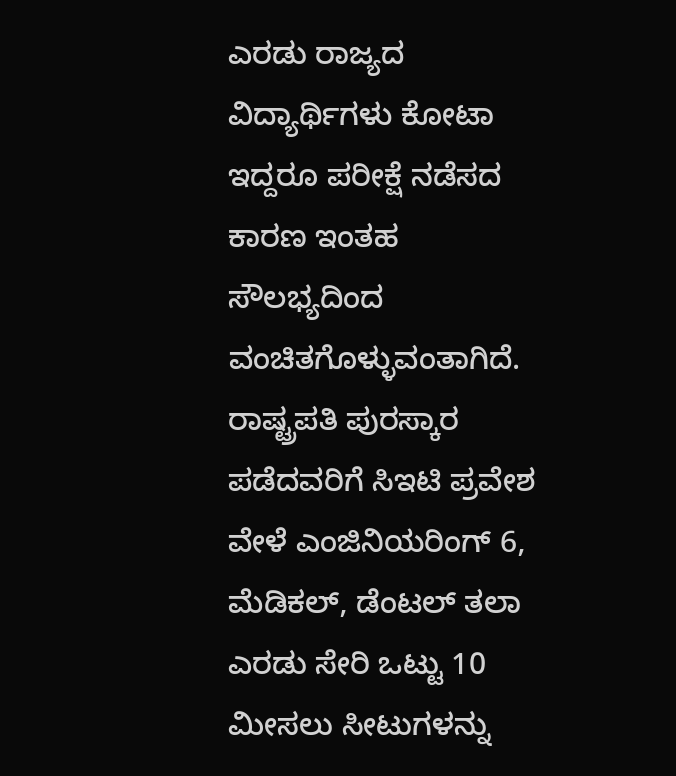ಎರಡು ರಾಜ್ಯದ ವಿದ್ಯಾರ್ಥಿಗಳು ಕೋಟಾ ಇದ್ದರೂ ಪರೀಕ್ಷೆ ನಡೆಸದ ಕಾರಣ ಇಂತಹ ಸೌಲಭ್ಯದಿಂದ ವಂಚಿತಗೊಳ್ಳುವಂತಾಗಿದೆ. ರಾಷ್ಟ್ರಪತಿ ಪುರಸ್ಕಾರ ಪಡೆದವರಿಗೆ ಸಿಇಟಿ ಪ್ರವೇಶ ವೇಳೆ ಎಂಜಿನಿಯರಿಂಗ್‌ 6, ಮೆಡಿಕಲ್‌, ಡೆಂಟಲ್‌ ತಲಾ ಎರಡು ಸೇರಿ ಒಟ್ಟು 10 ಮೀಸಲು ಸೀಟುಗಳನ್ನು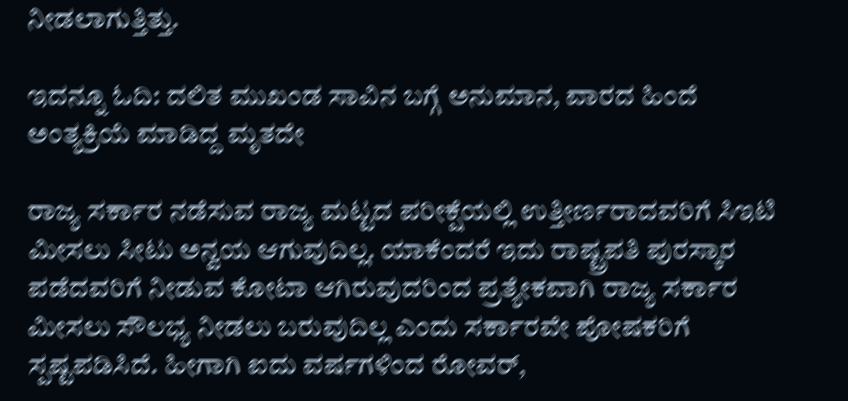ನೀಡಲಾಗುತ್ತಿತ್ತು.

ಇದನ್ನೂ ಓದಿ: ದಲಿತ ಮುಖಂಡ ಸಾವಿನ ಬಗ್ಗೆ ಅನುಮಾನ, ವಾರದ ಹಿಂದೆ ಅಂತ್ಯಕ್ರಿಯೆ ಮಾಡಿದ್ದ ಮೃತದೇ

ರಾಜ್ಯ ಸರ್ಕಾರ ನಡೆಸುವ ರಾಜ್ಯ ಮಟ್ಟದ ಪರೀಕ್ಷೆಯಲ್ಲಿ ಉತ್ತೀರ್ಣರಾದವರಿಗೆ ಸಿಇಟಿ ಮೀಸಲು ಸೀಟು ಅನ್ವಯ ಆಗುವುದಿಲ್ಲ. ಯಾಕೆಂದರೆ ಇದು ರಾಷ್ಟ್ರಪತಿ ಪುರಸ್ಕಾರ ಪಡೆದವರಿಗೆ ನೀಡುವ ಕೋಟಾ ಆಗಿರುವುದರಿಂದ ಪ್ರತ್ಯೇಕವಾಗಿ ರಾಜ್ಯ ಸರ್ಕಾರ ಮೀಸಲು ಸೌಲಭ್ಯ ನೀಡಲು ಬರುವುದಿಲ್ಲ ಎಂದು ಸರ್ಕಾರವೇ ಪೋಷಕರಿಗೆ ಸ್ಪಷ್ಟಪಡಿಸಿದೆ. ಹೀಗಾಗಿ ಐದು ವರ್ಷಗಳಿಂದ ರೋವರ್‌,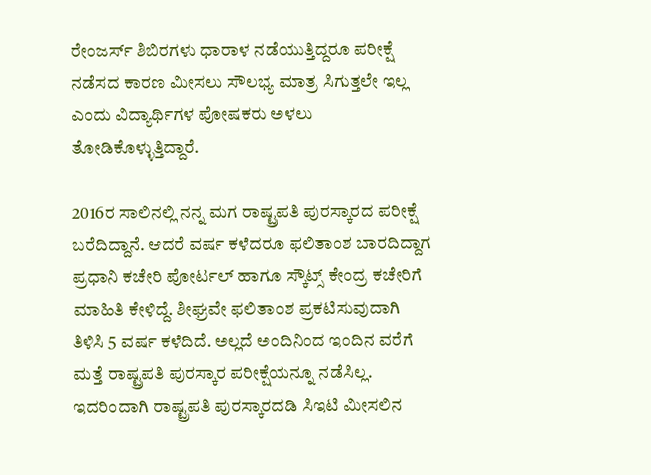ರೇಂಜರ್ಸ್‌ ಶಿಬಿರಗಳು ಧಾರಾಳ ನಡೆಯುತ್ತಿದ್ದರೂ ಪರೀಕ್ಷೆ ನಡೆಸದ ಕಾರಣ ಮೀಸಲು ಸೌಲಭ್ಯ ಮಾತ್ರ ಸಿಗುತ್ತಲೇ ಇಲ್ಲ ಎಂದು ವಿದ್ಯಾರ್ಥಿಗಳ ಪೋಷಕರು ಅಳಲು ತೋಡಿಕೊಳ್ಳುತ್ತಿದ್ದಾರೆ.

2016ರ ಸಾಲಿನಲ್ಲಿ ನನ್ನ ಮಗ ರಾಷ್ಟ್ರಪತಿ ಪುರಸ್ಕಾರದ ಪರೀಕ್ಷೆ ಬರೆದಿದ್ದಾನೆ. ಆದರೆ ವರ್ಷ ಕಳೆದರೂ ಫಲಿತಾಂಶ ಬಾರದಿದ್ದಾಗ ಪ್ರಧಾನಿ ಕಚೇರಿ ಪೋರ್ಟಲ್‌ ಹಾಗೂ ಸ್ಕೌಟ್ಸ್‌ ಕೇಂದ್ರ ಕಚೇರಿಗೆ ಮಾಹಿತಿ ಕೇಳಿದ್ದೆ. ಶೀಘ್ರವೇ ಫಲಿತಾಂಶ ಪ್ರಕಟಿಸುವುದಾಗಿ ತಿಳಿಸಿ 5 ವರ್ಷ ಕಳೆದಿದೆ. ಅಲ್ಲದೆ ಅಂದಿನಿಂದ ಇಂದಿನ ವರೆಗೆ ಮತ್ತೆ ರಾಷ್ಟ್ರಪತಿ ಪುರಸ್ಕಾರ ಪರೀಕ್ಷೆಯನ್ನೂ ನಡೆಸಿಲ್ಲ. ಇದರಿಂದಾಗಿ ರಾಷ್ಟ್ರಪತಿ ಪುರಸ್ಕಾರದಡಿ ಸಿಇಟಿ ಮೀಸಲಿನ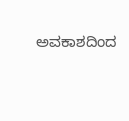ಅವಕಾಶದಿಂದ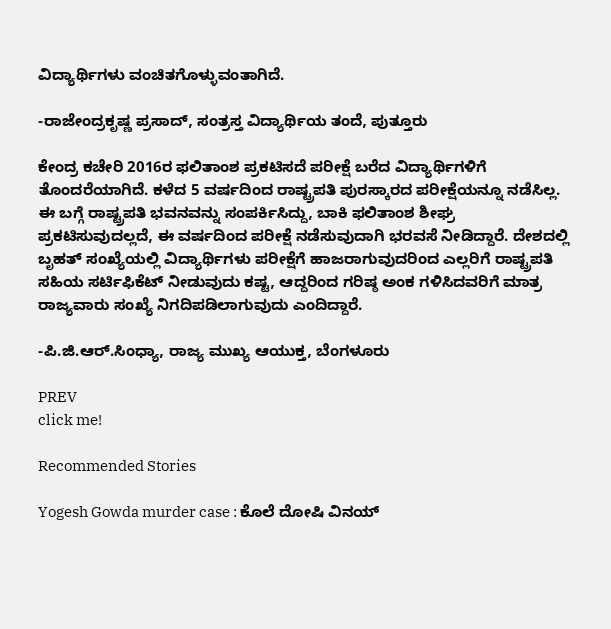ವಿದ್ಯಾರ್ಥಿಗಳು ವಂಚಿತಗೊಳ್ಳುವಂತಾಗಿದೆ.

-ರಾಜೇಂದ್ರಕೃಷ್ಣ ಪ್ರಸಾದ್‌, ಸಂತ್ರಸ್ತ ವಿದ್ಯಾರ್ಥಿಯ ತಂದೆ, ಪುತ್ತೂರು

ಕೇಂದ್ರ ಕಚೇರಿ 2016ರ ಫಲಿತಾಂಶ ಪ್ರಕಟಿಸದೆ ಪರೀಕ್ಷೆ ಬರೆದ ವಿದ್ಯಾರ್ಥಿಗಳಿಗೆ ತೊಂದರೆಯಾಗಿದೆ. ಕಳೆದ 5 ವರ್ಷದಿಂದ ರಾಷ್ಟ್ರಪತಿ ಪುರಸ್ಕಾರದ ಪರೀಕ್ಷೆಯನ್ನೂ ನಡೆಸಿಲ್ಲ. ಈ ಬಗ್ಗೆ ರಾಷ್ಟ್ರಪತಿ ಭವನವನ್ನು ಸಂಪರ್ಕಿಸಿದ್ದು, ಬಾಕಿ ಫಲಿತಾಂಶ ಶೀಘ್ರ ಪ್ರಕಟಿಸುವುದಲ್ಲದೆ, ಈ ವರ್ಷದಿಂದ ಪರೀಕ್ಷೆ ನಡೆಸುವುದಾಗಿ ಭರವಸೆ ನೀಡಿದ್ದಾರೆ. ದೇಶದಲ್ಲಿ ಬೃಹತ್‌ ಸಂಖ್ಯೆಯಲ್ಲಿ ವಿದ್ಯಾರ್ಥಿಗಳು ಪರೀಕ್ಷೆಗೆ ಹಾಜರಾಗುವುದರಿಂದ ಎಲ್ಲರಿಗೆ ರಾಷ್ಟ್ರಪತಿ ಸಹಿಯ ಸರ್ಟಿಫಿಕೆಟ್‌ ನೀಡುವುದು ಕಷ್ಟ, ಆದ್ದರಿಂದ ಗರಿಷ್ಠ ಅಂಕ ಗಳಿಸಿದವರಿಗೆ ಮಾತ್ರ ರಾಜ್ಯವಾರು ಸಂಖ್ಯೆ ನಿಗದಿಪಡಿಲಾಗುವುದು ಎಂದಿದ್ದಾರೆ.

-ಪಿ.ಜಿ.ಆರ್‌.ಸಿಂಧ್ಯಾ, ರಾಜ್ಯ ಮುಖ್ಯ ಆಯುಕ್ತ, ಬೆಂಗಳೂರು

PREV
click me!

Recommended Stories

Yogesh Gowda murder case : ಕೊಲೆ ದೋಷಿ ವಿನಯ್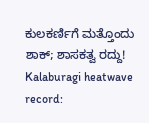ಕುಲಕರ್ಣಿಗೆ ಮತ್ತೊಂದು ಶಾಕ್; ಶಾಸಕತ್ವ ರದ್ದು!
Kalaburagi heatwave record: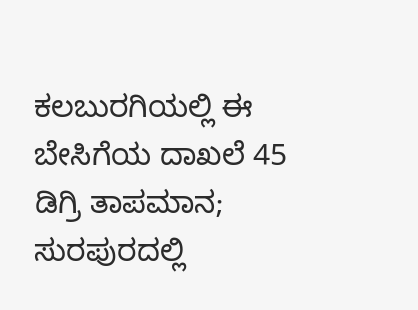ಕಲಬುರಗಿಯಲ್ಲಿ ಈ ಬೇಸಿಗೆಯ ದಾಖಲೆ 45 ಡಿಗ್ರಿ ತಾಪಮಾನ; ಸುರಪುರದಲ್ಲಿ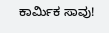ಕಾರ್ಮಿಕ ಸಾವು!